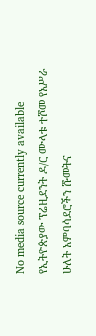No media source currently available
የኢትዮጵያው ፕሬዚደንት ዶ/ር ሙላቱ ተሾመ የአሥራ ሁለት አምባሳደሮችን ሹመትና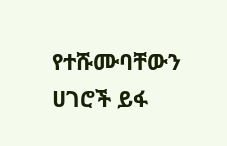የተሹሙባቸውን ሀገሮች ይፋ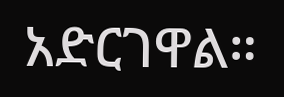አድርገዋል።